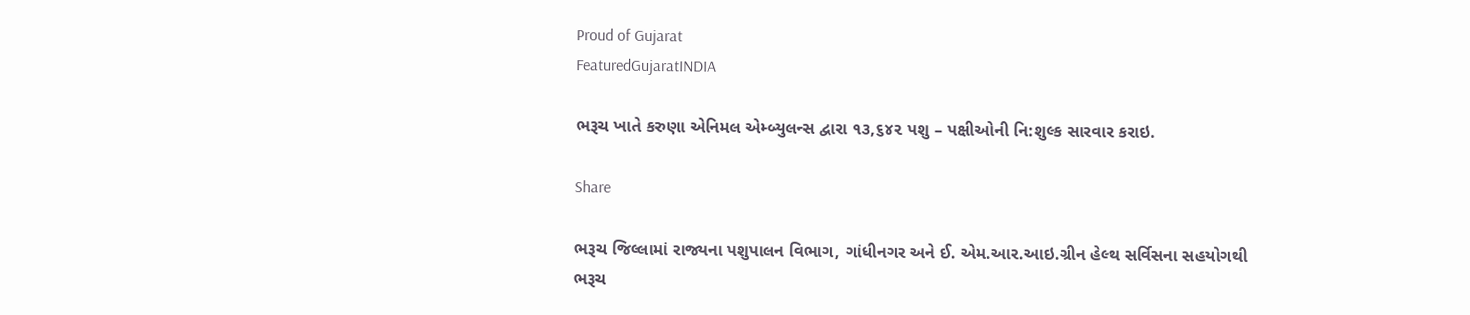Proud of Gujarat
FeaturedGujaratINDIA

ભરૂચ ખાતે કરુણા એનિમલ એમ્બ્યુલન્સ દ્વારા ૧૩,૬૪૨ પશુ – પક્ષીઓની નિ:શુલ્ક સારવાર કરાઇ.

Share

ભરૂચ જિલ્લામાં રાજ્યના પશુપાલન વિભાગ, ગાંધીનગર અને ઈ. એમ.આર.આઇ.ગ્રીન હેલ્થ સર્વિસના સહયોગથી ભરૂચ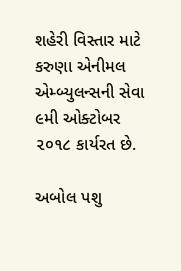શહેરી વિસ્તાર માટે કરુણા એનીમલ એમ્બ્યુલન્સની સેવા ૯મી ઓક્ટોબર ૨૦૧૮ કાર્યરત છે.

અબોલ પશુ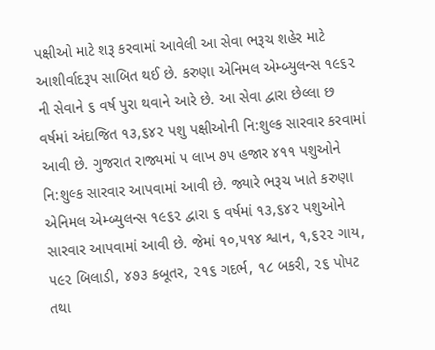પક્ષીઓ માટે શરૂ કરવામાં આવેલી આ સેવા ભરૂચ શહેર માટે આશીર્વાદરૂપ સાબિત થઈ છે. કરુણા એનિમલ એમ્બ્યુલન્સ ૧૯૬૨ ની સેવાને ૬ વર્ષ પુરા થવાને આરે છે. આ સેવા દ્વારા છેલ્લા છ વર્ષમાં અંદાજિત ૧૩,૬૪૨ પશુ પક્ષીઓની નિ:શુલ્ક સારવાર કરવામાં આવી છે. ગુજરાત રાજ્યમાં ૫ લાખ ૭૫ હજાર ૪૧૧ પશુઓને નિ:શુલ્ક સારવાર આપવામાં આવી છે. જ્યારે ભરૂચ ખાતે કરુણા એનિમલ એમ્બ્યુલન્સ ૧૯૬૨ દ્વારા ૬ વર્ષમાં ૧૩,૬૪૨ પશુઓને સારવાર આપવામાં આવી છે. જેમાં ૧૦,૫૧૪ શ્વાન, ૧,૬૨૨ ગાય, ૫૯૨ બિલાડી, ૪૭૩ કબૂતર, ૨૧૬ ગદર્ભ, ૧૮ બકરી, ૨૬ પોપટ તથા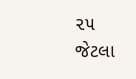૨૫ જેટલા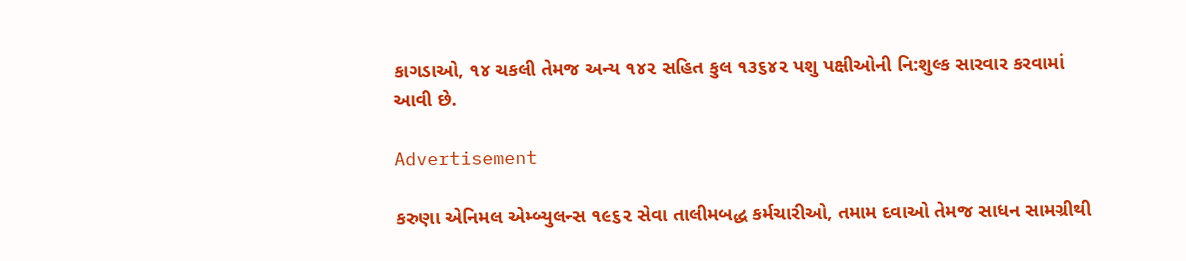કાગડાઓ, ૧૪ ચકલી તેમજ અન્ય ૧૪૨ સહિત કુલ ૧૩૬૪૨ પશુ પક્ષીઓની નિ:શુલ્ક સારવાર કરવામાં આવી છે.

Advertisement

કરુણા એનિમલ એમ્બ્યુલન્સ ૧૯૬૨ સેવા તાલીમબદ્ધ કર્મચારીઓ, તમામ દવાઓ તેમજ સાધન સામગ્રીથી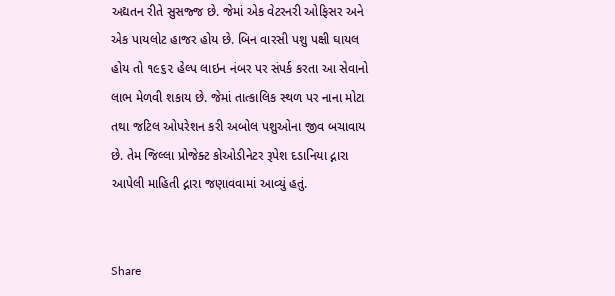અદ્યતન રીતે સુસજ્જ છે. જેમાં એક વેટરનરી ઓફિસર અને એક પાયલોટ હાજર હોય છે. બિન વારસી પશુ પક્ષી ઘાયલ હોય તો ૧૯૬૨ હેલ્પ લાઇન નંબર પર સંપર્ક કરતા આ સેવાનો લાભ મેળવી શકાય છે. જેમાં તાત્કાલિક સ્થળ પર નાના મોટા તથા જટિલ ઓપરેશન કરી અબોલ પશુઓના જીવ બચાવાય છે. તેમ જિલ્લા પ્રોજેક્ટ કોઓડીનેટર રૂપેશ દડાનિયા દ્નારા આપેલી માહિતી દ્નારા જણાવવામાં આવ્યું હતું.


Share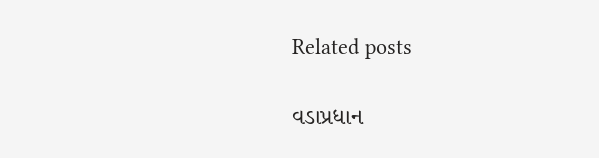Related posts

વડાપ્રધાન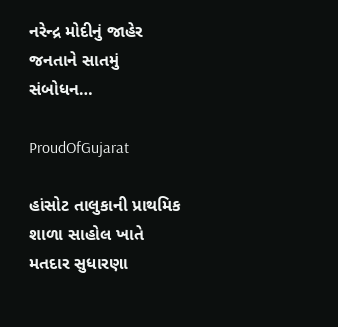નરેન્દ્ર મોદીનું જાહેર જનતાને સાતમું સંબોધન…

ProudOfGujarat

હાંસોટ તાલુકાની પ્રાથમિક શાળા સાહોલ ખાતે મતદાર સુધારણા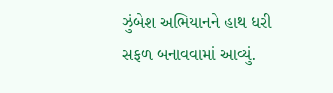ઝુંબેશ અભિયાનને હાથ ધરી સફળ બનાવવામાં આવ્યું.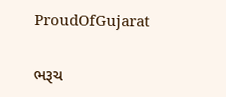ProudOfGujarat

ભરૂચ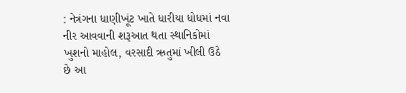: નેત્રંગના ધાણીખૂંટ ખાતે ધારીયા ધોધમાં નવા નીર આવવાની શરૂઆત થતા સ્થાનિકોમાં ખુશનો માહોલ, વરસાદી ઋતુમાં ખીલી ઉઠે છે આ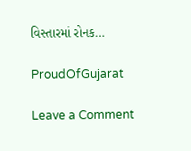વિસ્તારમાં રોનક…

ProudOfGujarat

Leave a Comment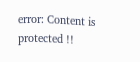error: Content is protected !!